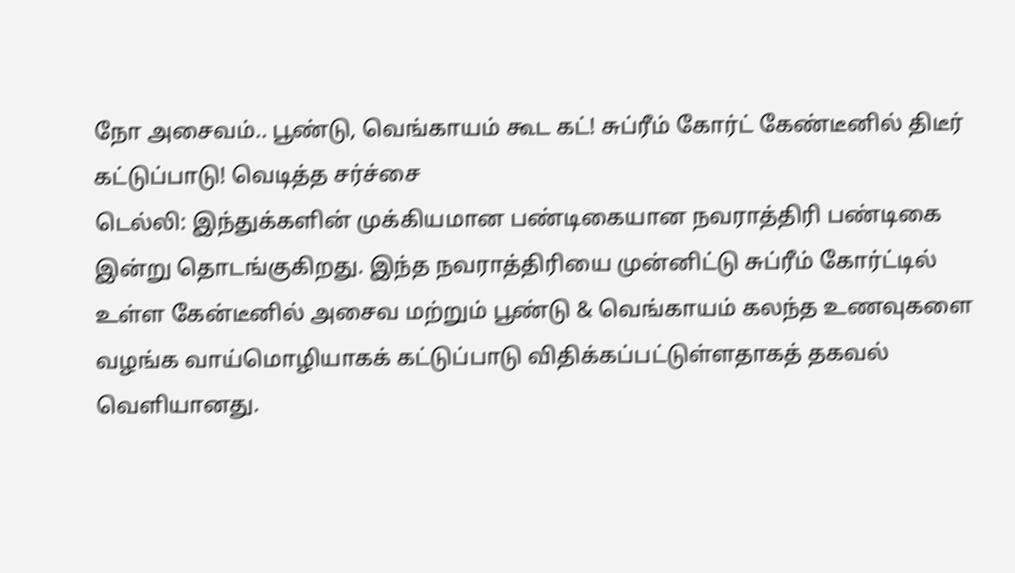நோ அசைவம்.. பூண்டு, வெங்காயம் கூட கட்! சுப்ரீம் கோர்ட் கேண்டீனில் திடீர் கட்டுப்பாடு! வெடித்த சர்ச்சை
டெல்லி: இந்துக்களின் முக்கியமான பண்டிகையான நவராத்திரி பண்டிகை இன்று தொடங்குகிறது. இந்த நவராத்திரியை முன்னிட்டு சுப்ரீம் கோர்ட்டில் உள்ள கேன்டீனில் அசைவ மற்றும் பூண்டு & வெங்காயம் கலந்த உணவுகளை வழங்க வாய்மொழியாகக் கட்டுப்பாடு விதிக்கப்பட்டுள்ளதாகத் தகவல் வெளியானது.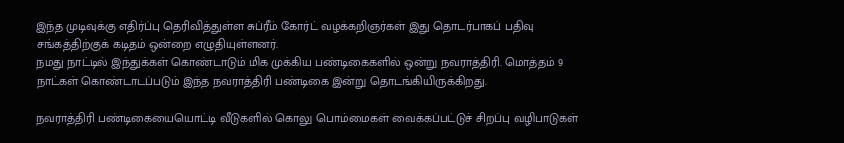இந்த முடிவுக்கு எதிர்ப்பு தெரிவித்துள்ள சுப்ரீம் கோர்ட் வழக்கறிஞர்கள் இது தொடர்பாகப் பதிவு சங்கத்திற்குக் கடிதம் ஒன்றை எழுதியுள்ளனர்.
நமது நாட்டில் இந்துக்கள் கொண்டாடும் மிக முக்கிய பண்டிகைகளில் ஒன்று நவராத்திரி. மொத்தம் 9 நாட்கள் கொண்டாடப்படும் இந்த நவராத்திரி பண்டிகை இன்று தொடங்கியிருக்கிறது.

நவராத்திரி பண்டிகையையொட்டி வீடுகளில் கொலு பொம்மைகள் வைக்கப்பட்டுச் சிறப்பு வழிபாடுகள்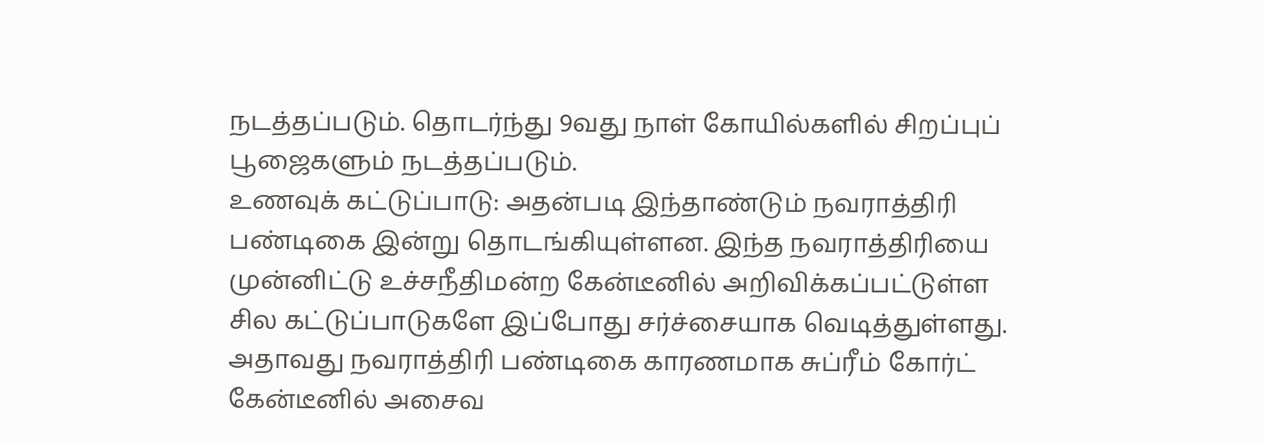நடத்தப்படும். தொடர்ந்து 9வது நாள் கோயில்களில் சிறப்புப் பூஜைகளும் நடத்தப்படும்.
உணவுக் கட்டுப்பாடு: அதன்படி இந்தாண்டும் நவராத்திரி பண்டிகை இன்று தொடங்கியுள்ளன. இந்த நவராத்திரியை முன்னிட்டு உச்சநீதிமன்ற கேன்டீனில் அறிவிக்கப்பட்டுள்ள சில கட்டுப்பாடுகளே இப்போது சர்ச்சையாக வெடித்துள்ளது. அதாவது நவராத்திரி பண்டிகை காரணமாக சுப்ரீம் கோர்ட் கேன்டீனில் அசைவ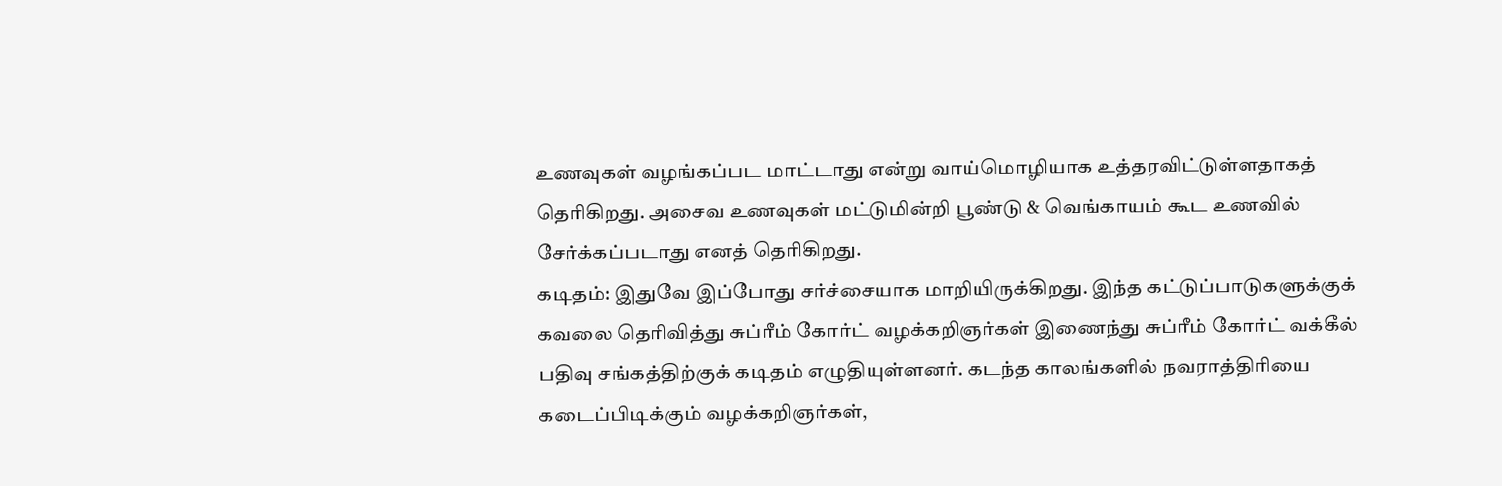உணவுகள் வழங்கப்பட மாட்டாது என்று வாய்மொழியாக உத்தரவிட்டுள்ளதாகத் தெரிகிறது. அசைவ உணவுகள் மட்டுமின்றி பூண்டு & வெங்காயம் கூட உணவில் சேர்க்கப்படாது எனத் தெரிகிறது.
கடிதம்: இதுவே இப்போது சர்ச்சையாக மாறியிருக்கிறது. இந்த கட்டுப்பாடுகளுக்குக் கவலை தெரிவித்து சுப்ரீம் கோர்ட் வழக்கறிஞர்கள் இணைந்து சுப்ரீம் கோர்ட் வக்கீல் பதிவு சங்கத்திற்குக் கடிதம் எழுதியுள்ளனர். கடந்த காலங்களில் நவராத்திரியை கடைப்பிடிக்கும் வழக்கறிஞர்கள்,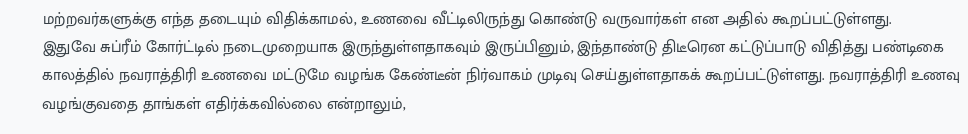மற்றவர்களுக்கு எந்த தடையும் விதிக்காமல், உணவை வீட்டிலிருந்து கொண்டு வருவார்கள் என அதில் கூறப்பட்டுள்ளது.
இதுவே சுப்ரீம் கோர்ட்டில் நடைமுறையாக இருந்துள்ளதாகவும் இருப்பினும், இந்தாண்டு திடீரென கட்டுப்பாடு விதித்து பண்டிகை காலத்தில் நவராத்திரி உணவை மட்டுமே வழங்க கேண்டீன் நிர்வாகம் முடிவு செய்துள்ளதாகக் கூறப்பட்டுள்ளது. நவராத்திரி உணவு வழங்குவதை தாங்கள் எதிர்க்கவில்லை என்றாலும்,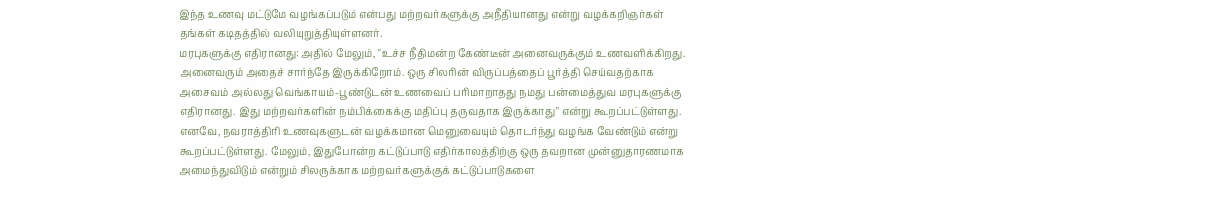இந்த உணவு மட்டுமே வழங்கப்படும் என்பது மற்றவர்களுக்கு அநீதியானது என்று வழக்கறிஞர்கள் தங்கள் கடிதத்தில் வலியுறுத்தியுள்ளனர்.
மரபுகளுக்கு எதிரானது: அதில் மேலும், "உச்ச நீதிமன்ற கேண்டீன் அனைவருக்கும் உணவளிக்கிறது. அனைவரும் அதைச் சார்ந்தே இருக்கிறோம். ஒரு சிலரின் விருப்பத்தைப் பூர்த்தி செய்வதற்காக அசைவம் அல்லது வெங்காயம்-பூண்டுடன் உணவைப் பரிமாறாதது நமது பன்மைத்துவ மரபுகளுக்கு எதிரானது. இது மற்றவர்களின் நம்பிக்கைக்கு மதிப்பு தருவதாக இருக்காது" என்று கூறப்பட்டுள்ளது.
எனவே, நவராத்திரி உணவுகளுடன் வழக்கமான மெனுவையும் தொடர்ந்து வழங்க வேண்டும் என்று கூறப்பட்டுள்ளது. மேலும், இதுபோன்ற கட்டுப்பாடு எதிர்காலத்திற்கு ஒரு தவறான முன்னுதாரணமாக அமைந்துவிடும் என்றும் சிலருக்காக மற்றவர்களுக்குக் கட்டுப்பாடுகளை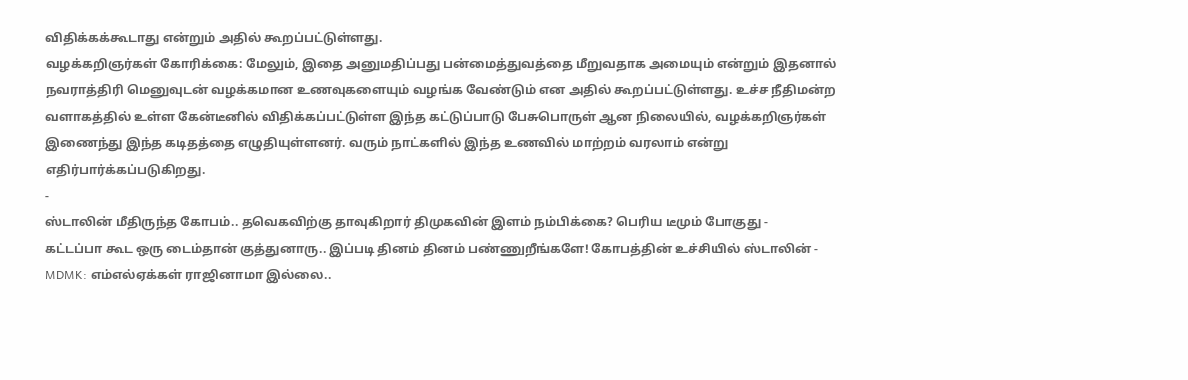விதிக்கக்கூடாது என்றும் அதில் கூறப்பட்டுள்ளது.
வழக்கறிஞர்கள் கோரிக்கை: மேலும், இதை அனுமதிப்பது பன்மைத்துவத்தை மீறுவதாக அமையும் என்றும் இதனால் நவராத்திரி மெனுவுடன் வழக்கமான உணவுகளையும் வழங்க வேண்டும் என அதில் கூறப்பட்டுள்ளது. உச்ச நீதிமன்ற வளாகத்தில் உள்ள கேன்டீனில் விதிக்கப்பட்டுள்ள இந்த கட்டுப்பாடு பேசுபொருள் ஆன நிலையில், வழக்கறிஞர்கள் இணைந்து இந்த கடிதத்தை எழுதியுள்ளனர். வரும் நாட்களில் இந்த உணவில் மாற்றம் வரலாம் என்று எதிர்பார்க்கப்படுகிறது.
-
ஸ்டாலின் மீதிருந்த கோபம்.. தவெகவிற்கு தாவுகிறார் திமுகவின் இளம் நம்பிக்கை? பெரிய டீமும் போகுது -
கட்டப்பா கூட ஒரு டைம்தான் குத்துனாரு.. இப்படி தினம் தினம் பண்ணுறீங்களே! கோபத்தின் உச்சியில் ஸ்டாலின் -
MDMK: எம்எல்ஏக்கள் ராஜினாமா இல்லை..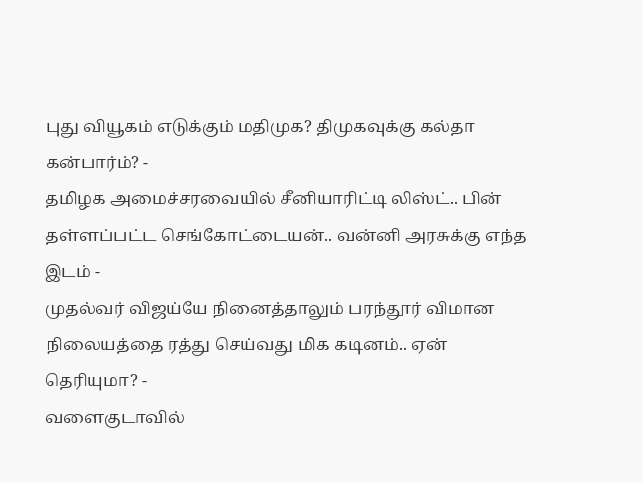புது வியூகம் எடுக்கும் மதிமுக? திமுகவுக்கு கல்தா கன்பார்ம்? -
தமிழக அமைச்சரவையில் சீனியாரிட்டி லிஸ்ட்.. பின் தள்ளப்பட்ட செங்கோட்டையன்.. வன்னி அரசுக்கு எந்த இடம் -
முதல்வர் விஜய்யே நினைத்தாலும் பரந்தூர் விமான நிலையத்தை ரத்து செய்வது மிக கடினம்.. ஏன் தெரியுமா? -
வளைகுடாவில்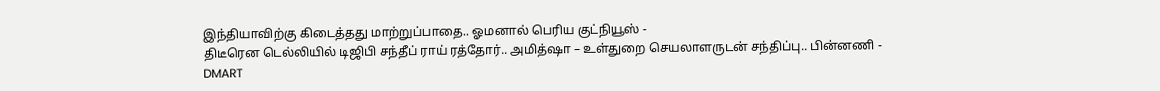இந்தியாவிற்கு கிடைத்தது மாற்றுப்பாதை.. ஓமனால் பெரிய குட்நியூஸ் -
திடீரென டெல்லியில் டிஜிபி சந்தீப் ராய் ரத்தோர்.. அமித்ஷா – உள்துறை செயலாளருடன் சந்திப்பு.. பின்னணி -
DMART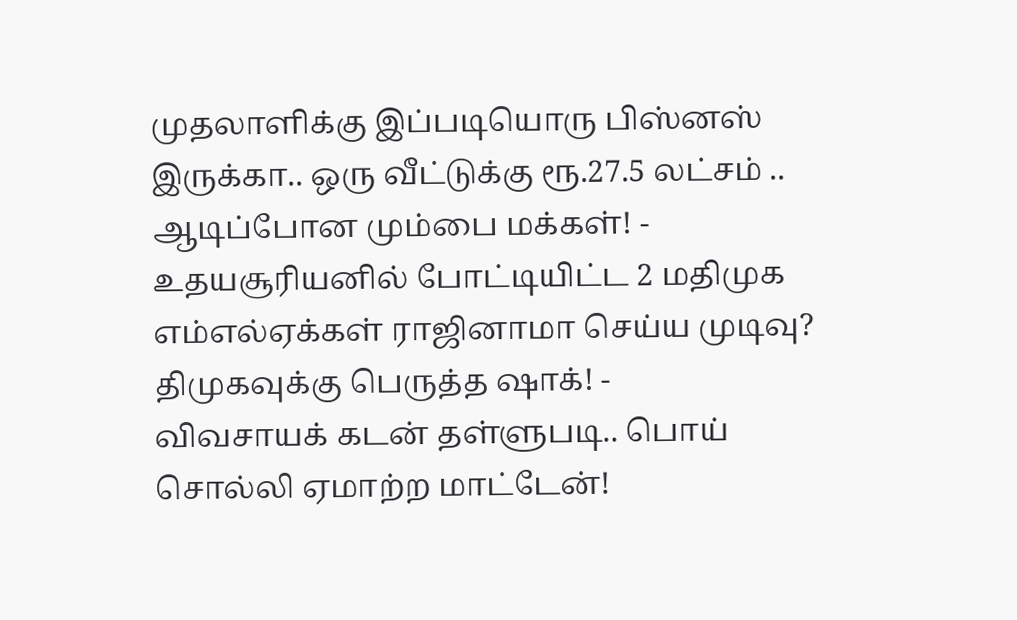முதலாளிக்கு இப்படியொரு பிஸ்னஸ் இருக்கா.. ஒரு வீட்டுக்கு ரூ.27.5 லட்சம் .. ஆடிப்போன மும்பை மக்கள்! -
உதயசூரியனில் போட்டியிட்ட 2 மதிமுக எம்எல்ஏக்கள் ராஜினாமா செய்ய முடிவு? திமுகவுக்கு பெருத்த ஷாக்! -
விவசாயக் கடன் தள்ளுபடி.. பொய் சொல்லி ஏமாற்ற மாட்டேன்!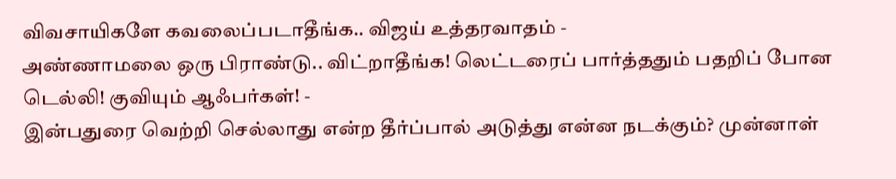விவசாயிகளே கவலைப்படாதீங்க.. விஜய் உத்தரவாதம் -
அண்ணாமலை ஒரு பிராண்டு.. விட்றாதீங்க! லெட்டரைப் பார்த்ததும் பதறிப் போன டெல்லி! குவியும் ஆஃபர்கள்! -
இன்பதுரை வெற்றி செல்லாது என்ற தீர்ப்பால் அடுத்து என்ன நடக்கும்? முன்னாள்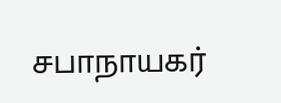சபாநாயகர்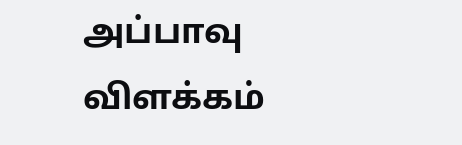அப்பாவு விளக்கம்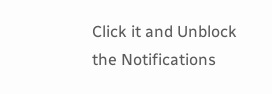Click it and Unblock the Notifications